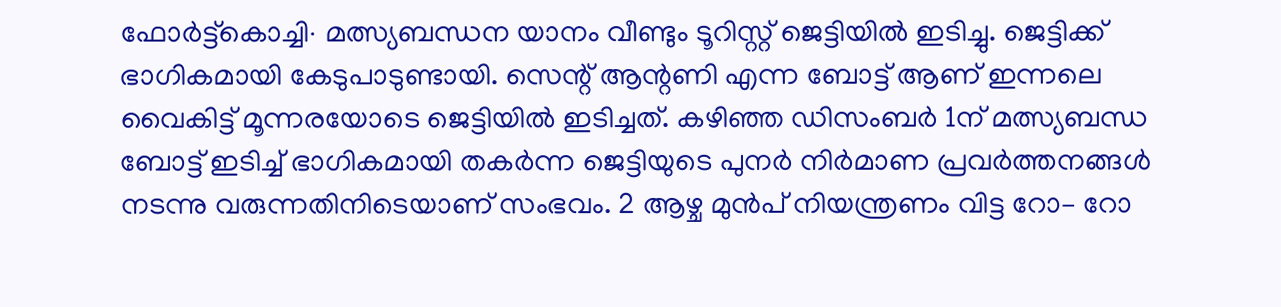ഫോർട്ട്കൊച്ചി∙ മത്സ്യബന്ധന യാനം വീണ്ടും ടൂറിസ്റ്റ് ജെട്ടിയിൽ ഇടിച്ചു. ജെട്ടിക്ക് ഭാഗികമായി കേടുപാടുണ്ടായി. സെന്റ് ആന്റണി എന്ന ബോട്ട് ആണ് ഇന്നലെ വൈകിട്ട് മൂന്നരയോടെ ജെട്ടിയിൽ ഇടിച്ചത്. കഴിഞ്ഞ ഡിസംബർ 1ന് മത്സ്യബന്ധ ബോട്ട് ഇടിച്ച് ഭാഗികമായി തകർന്ന ജെട്ടിയുടെ പുനർ നിർമാണ പ്രവർത്തനങ്ങൾ നടന്നു വരുന്നതിനിടെയാണ് സംഭവം. 2 ആഴ്ച മുൻപ് നിയന്ത്രണം വിട്ട റോ– റോ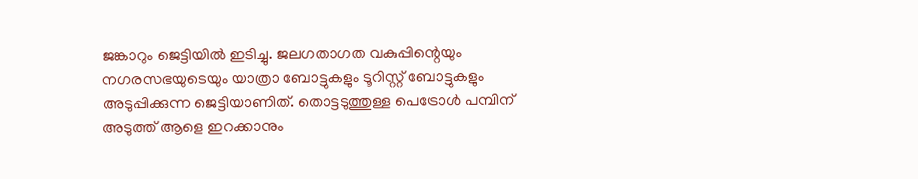ജങ്കാറും ജെട്ടിയിൽ ഇടിച്ചു. ജലഗതാഗത വകുപ്പിന്റെയും നഗരസഭയുടെയും യാത്രാ ബോട്ടുകളും ടൂറിസ്റ്റ് ബോട്ടുകളും അടുപ്പിക്കുന്ന ജെട്ടിയാണിത്. തൊട്ടടുത്തുള്ള പെട്രോൾ പമ്പിന് അടുത്ത് ആളെ ഇറക്കാനും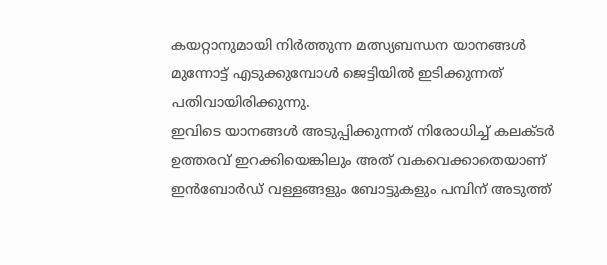കയറ്റാനുമായി നിർത്തുന്ന മത്സ്യബന്ധന യാനങ്ങൾ മുന്നോട്ട് എടുക്കുമ്പോൾ ജെട്ടിയിൽ ഇടിക്കുന്നത് പതിവായിരിക്കുന്നു.
ഇവിടെ യാനങ്ങൾ അടുപ്പിക്കുന്നത് നിരോധിച്ച് കലക്ടർ ഉത്തരവ് ഇറക്കിയെങ്കിലും അത് വകവെക്കാതെയാണ് ഇൻബോർഡ് വള്ളങ്ങളും ബോട്ടുകളും പമ്പിന് അടുത്ത്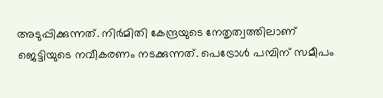അടുപ്പിക്കുന്നത്. നിർമിതി കേന്ദ്രയുടെ നേതൃത്വത്തിലാണ് ജെട്ടിയുടെ നവീകരണം നടക്കുന്നത്. പെട്രോൾ പമ്പിന് സമീപം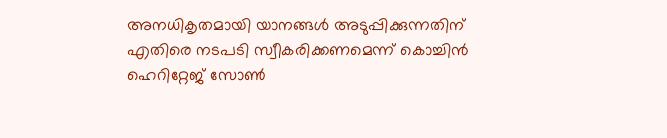അനധികൃതമായി യാനങ്ങൾ അടുപ്പിക്കുന്നതിന് എതിരെ നടപടി സ്വീകരിക്കണമെന്ന് കൊച്ചിൻ ഹെറിറ്റേജ് സോൺ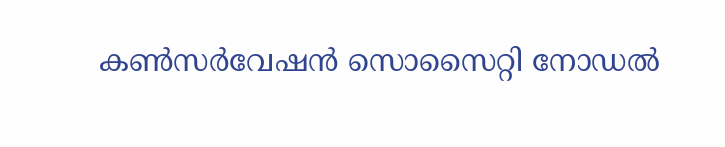കൺസർവേഷൻ സൊസൈറ്റി നോഡൽ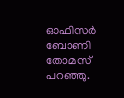ഓഫിസർ ബോണി തോമസ് പറഞ്ഞു.